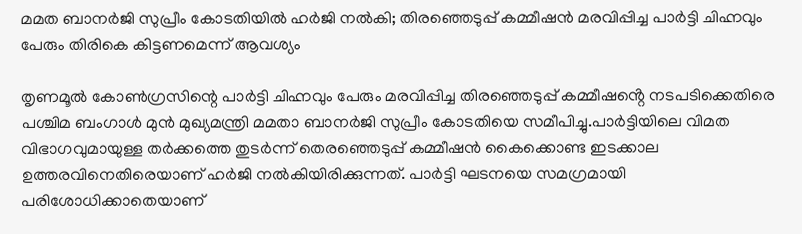മമത ബാനര്‍ജി സുപ്രീം കോടതിയില്‍ ഹര്‍ജി നല്‍കി; തിരഞ്ഞെടുപ്പ് കമ്മീഷൻ മരവിപ്പിച്ച പാര്‍ട്ടി ചിഹ്നവും പേരും തിരികെ കിട്ടണമെന്ന് ആവശ്യം

തൃണമൂല്‍ കോണ്‍ഗ്രസിന്റെ പാർട്ടി ചിഹ്നവും പേരും മരവിപ്പിച്ച തിരഞ്ഞെടുപ്പ് കമ്മീഷൻ്റെ നടപടിക്കെതിരെ പശ്ചിമ ബംഗാള്‍ മുൻ മുഖ്യമന്ത്രി മമതാ ബാനർജി സുപ്രീം കോടതിയെ സമീപിച്ചു.പാർട്ടിയിലെ വിമത വിഭാഗവുമായുള്ള തർക്കത്തെ തുടർന്ന് തെരഞ്ഞെടുപ്പ് കമ്മീഷൻ കൈക്കൊണ്ട ഇടക്കാല ഉത്തരവിനെതിരെയാണ് ഹർജി നല്‍കിയിരിക്കുന്നത്. പാർട്ടി ഘടനയെ സമഗ്രമായി പരിശോധിക്കാതെയാണ്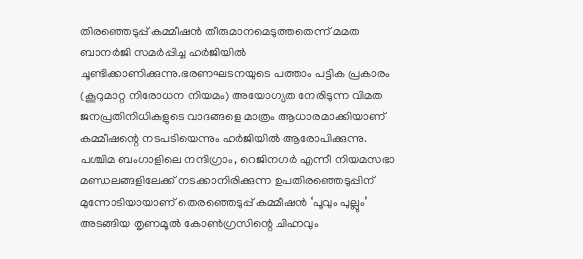തിരഞ്ഞെടുപ്പ് കമ്മീഷൻ തീരുമാനമെടുത്തതെന്ന് മമത ബാനർജി സമർപ്പിച്ച ഹർജിയില്‍ ചൂണ്ടിക്കാണിക്കുന്നു.ഭരണഘടനയുടെ പത്താം പട്ടിക പ്രകാരം (കൂറുമാറ്റ നിരോധന നിയമം) അയോഗ്യത നേരിടുന്ന വിമത ജനപ്രതിനിധികളുടെ വാദങ്ങളെ മാത്രം ആധാരമാക്കിയാണ് കമ്മീഷന്റെ നടപടിയെന്നും ഹർജിയില്‍ ആരോപിക്കുന്നു. പശ്ചിമ ബംഗാളിലെ നന്ദിഗ്രാം, റെജിനഗർ എന്നീ നിയമസഭാ മണ്ഡലങ്ങളിലേക്ക് നടക്കാനിരിക്കുന്ന ഉപതിരഞ്ഞെടുപ്പിന് മുന്നോടിയായാണ് തെരഞ്ഞെടുപ്പ് കമ്മീഷൻ ‘പൂവും പുല്ലും’ അടങ്ങിയ തൃണമൂല്‍ കോണ്‍ഗ്രസിന്റെ ചിഹ്നവും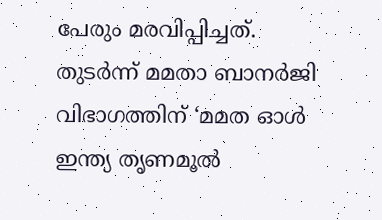പേരും മരവിപ്പിച്ചത്. തുടർന്ന് മമതാ ബാനർജി വിഭാഗത്തിന് ‘മമത ഓള്‍ ഇന്ത്യ തൃണമൂല്‍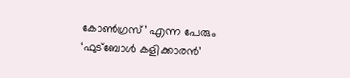കോണ്‍ഗ്രസ്’ എന്ന പേരും ‘ഫുട്ബോള്‍ കളിക്കാരൻ’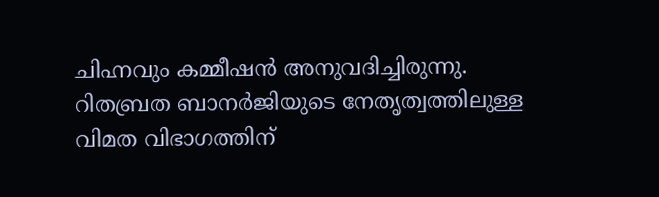ചിഹ്നവും കമ്മീഷൻ അനുവദിച്ചിരുന്നു. റിതബ്രത ബാനർജിയുടെ നേതൃത്വത്തിലുള്ള വിമത വിഭാഗത്തിന്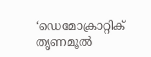‘ഡെമോക്രാറ്റിക് തൃണമൂല്‍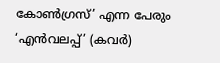കോണ്‍ഗ്രസ്’ എന്ന പേരും ‘എൻവലപ്പ്’ (കവർ)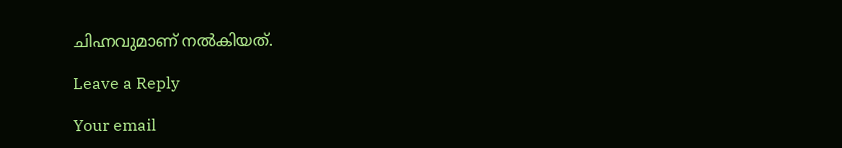ചിഹ്നവുമാണ് നല്‍കിയത്.

Leave a Reply

Your email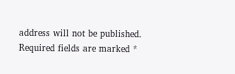address will not be published. Required fields are marked *